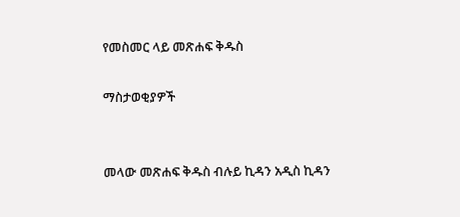የመስመር ላይ መጽሐፍ ቅዱስ

ማስታወቂያዎች


መላው መጽሐፍ ቅዱስ ብሉይ ኪዳን አዲስ ኪዳን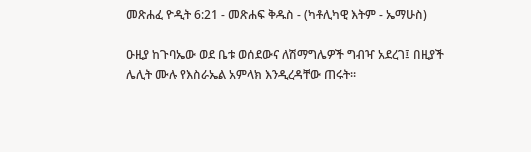መጽሐፈ ዮዲት 6:21 - መጽሐፍ ቅዱስ - (ካቶሊካዊ እትም - ኤማሁስ)

ዑዚያ ከጉባኤው ወደ ቤቱ ወሰደውና ለሽማግሌዎች ግብዣ አደረገ፤ በዚያች ሌሊት ሙሉ የእስራኤል አምላክ እንዲረዳቸው ጠሩት።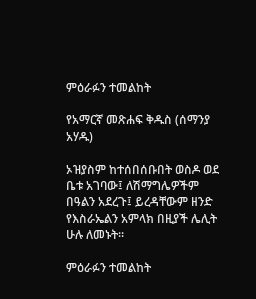ምዕራፉን ተመልከት

የአማርኛ መጽሐፍ ቅዱስ (ሰማንያ አሃዱ)

ኦዝያስም ከተሰበሰቡበት ወስዶ ወደ ቤቱ አገባው፤ ለሽማግሌዎችም በዓልን አደረጉ፤ ይረዳቸውም ዘንድ የእስራኤልን አምላክ በዚያች ሌሊት ሁሉ ለመኑት።

ምዕራፉን ተመልከት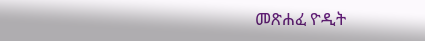መጽሐፈ ዮዲት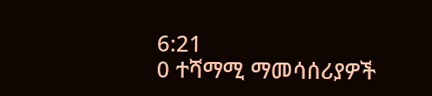6:21
0 ተሻማሚ ማመሳሰሪያዎች